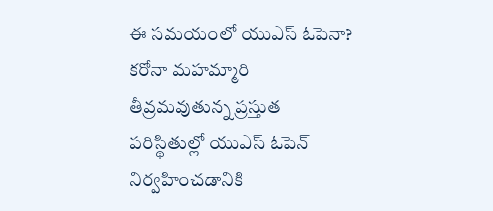ఈ సమయంలో యుఎస్ ఓపెనా?
కరోనా మహమ్మారి తీవ్రమవుతున్న ప్రస్తుత పరిస్థితుల్లో యుఎస్ ఓపెన్ నిర్వహించడానికి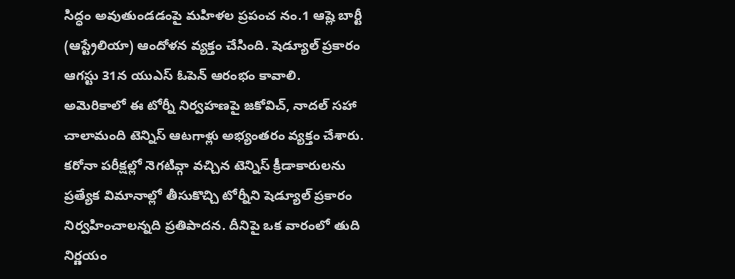సిద్ధం అవుతుండడంపై మహిళల ప్రపంచ నం.1 ఆష్లె బార్టీ (ఆస్ట్రేలియా) ఆందోళన వ్యక్తం చేసింది. షెడ్యూల్ ప్రకారం ఆగస్టు 31న యుఎస్ ఓపెన్ ఆరంభం కావాలి. అమెరికాలో ఈ టోర్నీ నిర్వహణపై జకోవిచ్, నాదల్ సహా చాలామంది టెన్నిస్ ఆటగాళ్లు అభ్యంతరం వ్యక్తం చేశారు. కరోనా పరీక్షల్లో నెగటివ్గా వచ్చిన టెన్నిస్ క్రీడాకారులను ప్రత్యేక విమానాల్లో తీసుకొచ్చి టోర్నీని షెడ్యూల్ ప్రకారం నిర్వహించాలన్నది ప్రతిపాదన. దీనిపై ఒక వారంలో తుది నిర్ణయం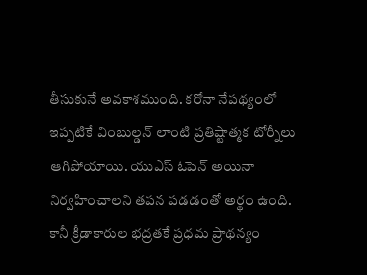తీసుకునే అవకాశముంది. కరోనా నేపథ్యంలో ఇప్పటికే వింబుల్డన్ లాంటి ప్రతిష్టాత్మక టోర్నీలు ఆగిపోయాయి. యుఎస్ ఓపెన్ అయినా నిర్వహించాలని తపన పడడంతో అర్థం ఉంది. కానీ క్రీడాకారుల భద్రతకే ప్రధమ ప్రాథన్యం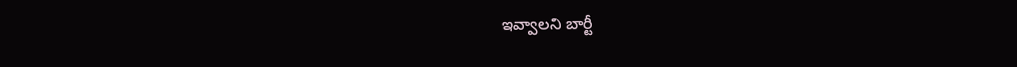ఇవ్వాలని బార్టీ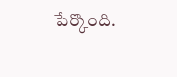పేర్కొంది.